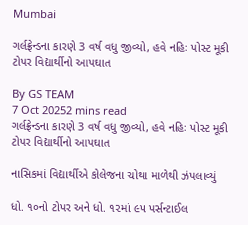Mumbai

ગર્લફ્રેન્ડના કારણે 3 વર્ષ વધુ જીવ્યો, હવે નહિઃ પોસ્ટ મૂકી ટોપર વિદ્યાર્થીનો આપઘાત

By GS TEAM
7 Oct 20252 mins read
ગર્લફ્રેન્ડના કારણે 3 વર્ષ વધુ જીવ્યો, હવે નહિઃ પોસ્ટ મૂકી ટોપર વિદ્યાર્થીનો આપઘાત

નાસિકમાં વિદ્યાર્થીએ કોલેજના ચોથા માળેથી ઝંપલાવ્યું

ધો. ૧૦નો ટોપર અને ધો. ૧૨માં ૯૫ પર્સન્ટાઈલ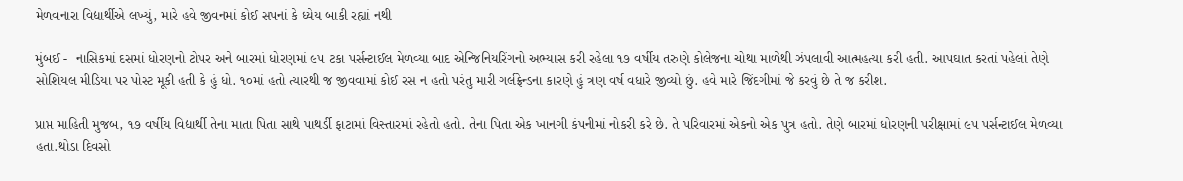મેળવનારા વિદ્યાર્થીએ લખ્યું, મારે હવે જીવનમાં કોઈ સપનાં કે ધ્યેય બાકી રહ્યાં નથી

મુંબઈ -  નાસિકમાં દસમાં ધોરણનો ટોપર અને બારમાં ધોરણમાં ૯૫ ટકા પર્સન્ટાઈલ મેળવ્યા બાદ એન્જિનિયરિંગનો અભ્યાસ કરી રહેલા ૧૭ વર્ષીય તરુણે કોલેજના ચોથા માળેથી ઝંપલાવી આત્મહત્યા કરી હતી. આપઘાત કરતાં પહેલાં તેણે સોશિયલ મીડિયા પર પોસ્ટ મૂકી હતી કે હું ધો. ૧૦માં હતો ત્યારથી જ જીવવામાં કોઈ રસ ન હતો પરંતુ મારી ગર્લફ્રેન્ડના કારણે હું ત્રણ વર્ષ વધારે જીવ્યો છું. હવે મારે જિંદગીમાં જે કરવું છે તે જ કરીશ.

પ્રાપ્ત માહિતી મુજબ, ૧૭ વર્ષીય વિદ્યાર્થી તેના માતા પિતા સાથે પાથર્ડી ફાટામાં વિસ્તારમાં રહેતો હતો. તેના પિતા એક ખાનગી કંપનીમાં નોકરી કરે છે. તે પરિવારમાં એકનો એક પુત્ર હતો. તેણે બારમાં ધોરણની પરીક્ષામાં ૯૫ પર્સન્ટાઈલ મેળવ્યા હતા.થોડા દિવસો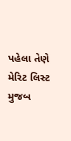પહેલા તેણે મેરિટ લિસ્ટ મુજબ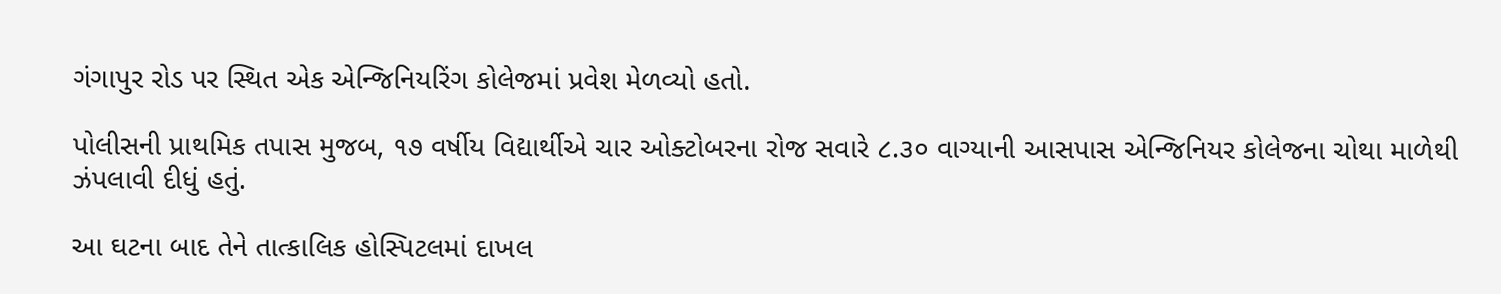ગંગાપુર રોડ પર સ્થિત એક એન્જિનિયરિંગ કોલેજમાં પ્રવેશ મેળવ્યો હતો.

પોલીસની પ્રાથમિક તપાસ મુજબ, ૧૭ વર્ષીય વિદ્યાર્થીએ ચાર ઓક્ટોબરના રોજ સવારે ૮.૩૦ વાગ્યાની આસપાસ એન્જિનિયર કોલેજના ચોથા માળેથી ઝંપલાવી દીધું હતું.

આ ઘટના બાદ તેને તાત્કાલિક હોસ્પિટલમાં દાખલ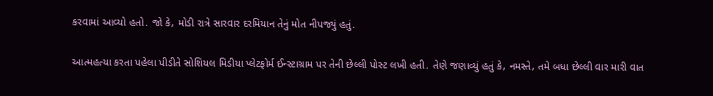કરવામાં આવ્યો હતો. જો કે, મોડી રાત્રે સારવાર દરમિયાન તેનું મોત નીપજ્યું હતું.

આત્મહત્યા કરતા પહેલા પીડીતે સોશિયલ મિડીયા પ્લેટફોર્મ ઈન્સ્ટાગ્રામ પર તેની છેલ્લી પોસ્ટ લખી હતી. તેણે જણાવ્યું હતું કે, નમસ્તે, તમે બધા છેલ્લી વાર મારી વાત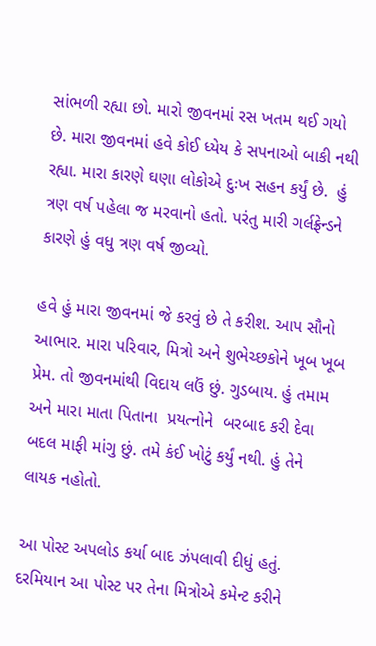સાંભળી રહ્યા છો. મારો જીવનમાં રસ ખતમ થઈ ગયો છે. મારા જીવનમાં હવે કોઈ ધ્યેય કે સપનાઓ બાકી નથી રહ્યા. મારા કારણે ઘણા લોકોએ દુઃખ સહન કર્યું છે.  હું ત્રણ વર્ષ પહેલા જ મરવાનો હતો. પરંતુ મારી ગર્લફ્રેન્ડને કારણે હું વધુ ત્રણ વર્ષ જીવ્યો.

હવે હું મારા જીવનમાં જે કરવું છે તે કરીશ. આપ સૌનો આભાર. મારા પરિવાર, મિત્રો અને શુભેચ્છકોને ખૂબ ખૂબ પ્રેમ. તો જીવનમાંથી વિદાય લઉં છું. ગુડબાય. હું તમામ અને મારા માતા પિતાના  પ્રયત્નોને  બરબાદ કરી દેવા બદલ માફી માંગુ છું. તમે કંઈ ખોટું કર્યું નથી. હું તેને લાયક નહોતો.

આ પોસ્ટ અપલોડ કર્યા બાદ ઝંપલાવી દીધું હતું. દરમિયાન આ પોસ્ટ પર તેના મિત્રોએ કમેન્ટ કરીને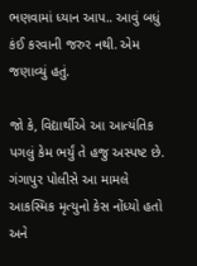ભણવામાં ધ્યાન આપ.. આવું બધું કંઈ કરવાની જરુર નથી. એમ જણાવ્યું હતું.

જો કે, વિદ્યાર્થીએ આ આત્યંતિક પગલું કેમ ભર્યું તે હજુ અસ્પષ્ટ છે. ગંગાપુર પોલીસે આ મામલે આકસ્મિક મૃત્યુનો કેસ નોંધ્યો હતો અને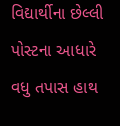વિદ્યાર્થીના છેલ્લી પોસ્ટના આધારે વધુ તપાસ હાથ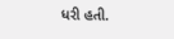ધરી હતી.